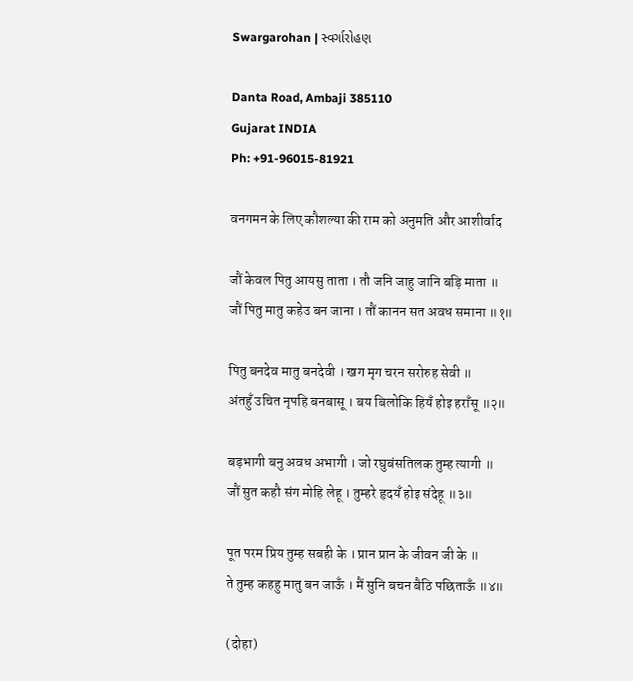Swargarohan | સ્વર્ગારોહણ

Danta Road, Ambaji 385110
Gujarat INDIA
Ph: +91-96015-81921

वनगमन के लिए कौशल्या की राम को अनुमति और आशीर्वाद

जौं केवल पितु आयसु ताता । तौ जनि जाहु जानि बड़ि माता ॥
जौं पितु मातु कहेउ बन जाना । तौं कानन सत अवध समाना ॥१॥

पितु बनदेव मातु बनदेवी । खग मृग चरन सरोरुह सेवी ॥
अंतहुँ उचित नृपहि बनबासू । बय बिलोकि हियँ होइ हराँसू ॥२॥

बड़भागी बनु अवध अभागी । जो रघुबंसतिलक तुम्ह त्यागी ॥
जौं सुत कहौ संग मोहि लेहू । तुम्हरे हृदयँ होइ संदेहू ॥३॥

पूत परम प्रिय तुम्ह सबही के । प्रान प्रान के जीवन जी के ॥
ते तुम्ह कहहु मातु बन जाऊँ । मैं सुनि बचन बैठि पछिताऊँ ॥४॥

(दोहा)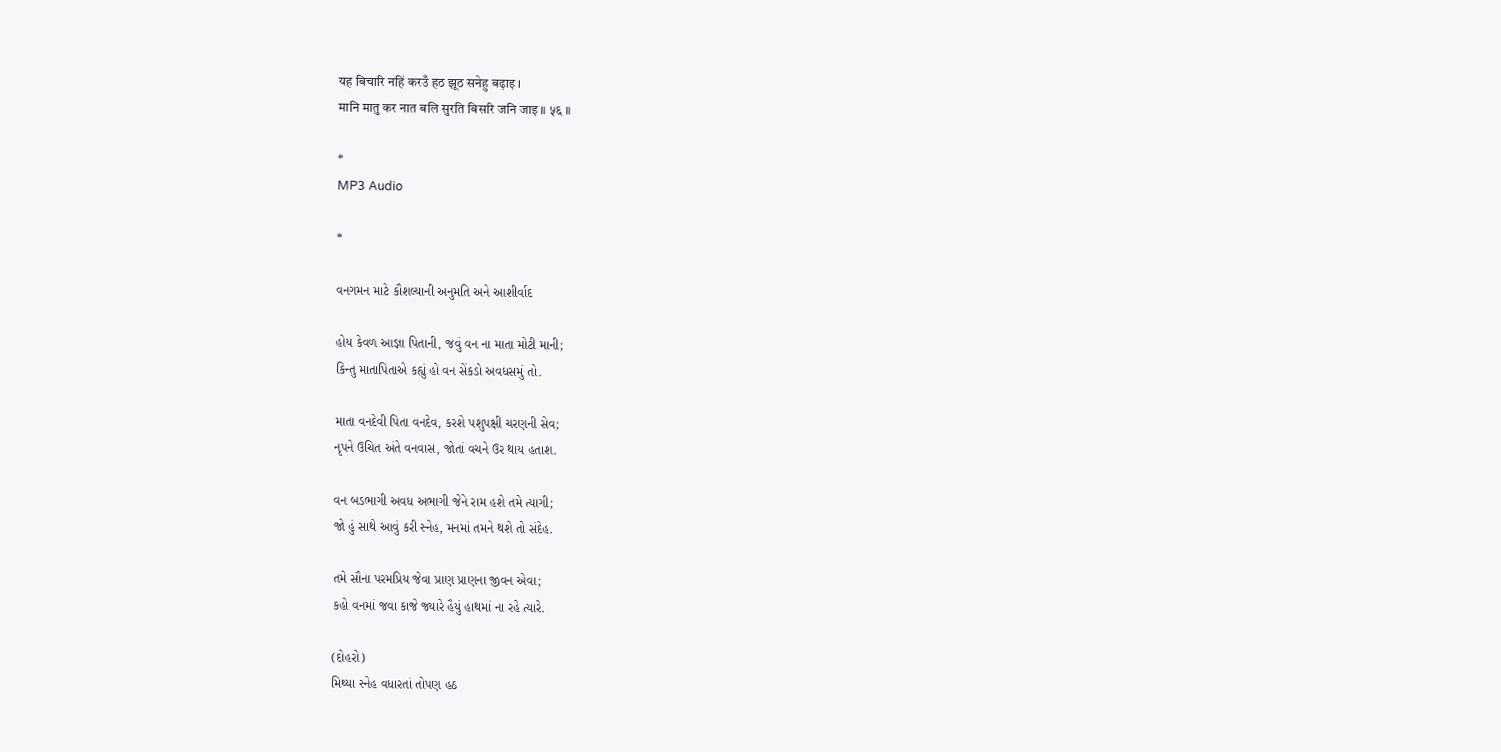यह बिचारि नहिं करउँ हठ झूठ सनेहु बढ़ाइ ।
मानि मातु कर नात बलि सुरति बिसरि जनि जाइ ॥ ५६ ॥

*
MP3 Audio

*

વનગમન માટે કૌશલ્યાની અનુમતિ અને આશીર્વાદ

હોય કેવળ આજ્ઞા પિતાની, જવું વન ના માતા મોટી માની;
કિન્તુ માતાપિતાએ કહ્યું હો વન સેંકડો અવધસમું તો.

માતા વનદેવી પિતા વનદેવ, કરશે પશુપક્ષી ચરણની સેવ;
નૃપને ઉચિત અંતે વનવાસ, જોતાં વચને ઉર થાય હતાશ.

વન બડભાગી અવધ અભાગી જેને રામ હશે તમે ત્યાગી;
જો હું સાથે આવું કરી સ્નેહ, મનમાં તમને થશે તો સંદેહ.

તમે સૌના પરમપ્રિય જેવા પ્રાણ પ્રાણના જીવન એવા;
કહો વનમાં જવા કાજે જ્યારે હૈયું હાથમાં ના રહે ત્યારે.

(દોહરો)
મિથ્યા સ્નેહ વધારતાં તોપણ હઠ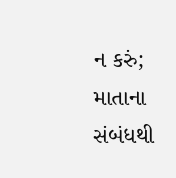ન કરું;
માતાના સંબંધથી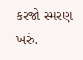કરજો સ્મરણ ખરું.